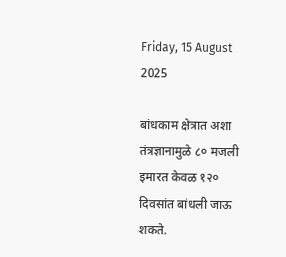Friday, 15 August 2025

बांधकाम क्षेत्रात अशा तंत्रज्ञानामुळे ८० मजली इमारत केवळ १२० दिवसांत बांधली जाऊ शकते.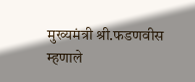मुख्यमंत्री श्री.फडणवीस म्हणाले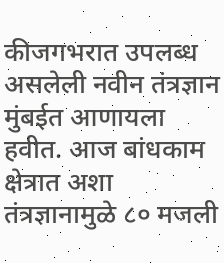कीजगभरात उपलब्ध असलेली नवीन तंत्रज्ञान मुंबईत आणायला हवीत. आज बांधकाम क्षेत्रात अशा तंत्रज्ञानामुळे ८० मजली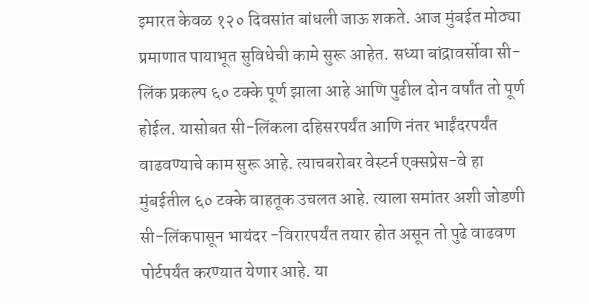इमारत केवळ १२० दिवसांत बांधली जाऊ शकते. आज मुंबईत मोठ्या प्रमाणात पायाभूत सुविधेची कामे सुरू आहेत. सध्या बांद्रावर्सोवा सी-लिंक प्रकल्प ६० टक्के पूर्ण झाला आहे आणि पुढील दोन वर्षांत तो पूर्ण होईल. यासोबत सी-लिंकला दहिसरपर्यंत आणि नंतर भाईंदरपर्यंत वाढवण्याचे काम सुरू आहे. त्याचबरोबर वेस्टर्न एक्सप्रेस-वे हा मुंबईतील ६० टक्के वाहतूक उचलत आहे. त्याला समांतर अशी जोडणी सी-लिंकपासून भायंदर -विरारपर्यंत तयार होत असून तो पुढे वाढवण पोर्टपर्यंत करण्यात येणार आहे. या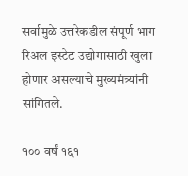सर्वामुळे उत्तरेकडील संपूर्ण भाग रिअल इस्टेट उद्योगासाठी खुला होणार असल्याचे मुख्यमंत्र्यांनी सांगितले.

१०० वर्षं १६१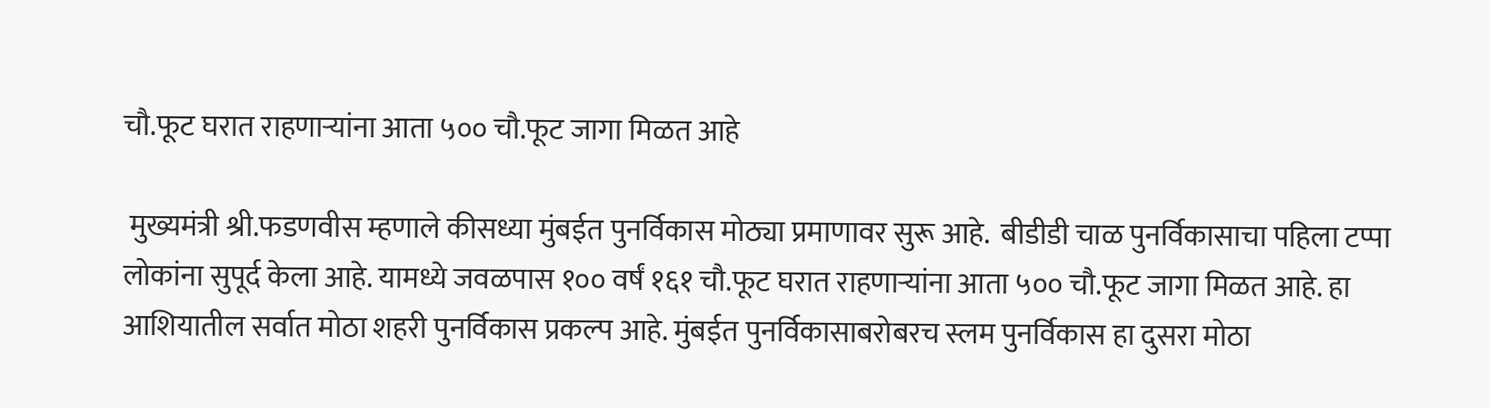चौ.फूट घरात राहणाऱ्यांना आता ५०० चौ.फूट जागा मिळत आहे

 मुख्यमंत्री श्री.फडणवीस म्हणाले कीसध्या मुंबईत पुनर्विकास मोठ्या प्रमाणावर सुरू आहे.  बीडीडी चाळ पुनर्विकासाचा पहिला टप्पा लोकांना सुपूर्द केला आहे. यामध्ये जवळपास १०० वर्षं १६१ चौ.फूट घरात राहणाऱ्यांना आता ५०० चौ.फूट जागा मिळत आहे. हा आशियातील सर्वात मोठा शहरी पुनर्विकास प्रकल्प आहे. मुंबईत पुनर्विकासाबरोबरच स्लम पुनर्विकास हा दुसरा मोठा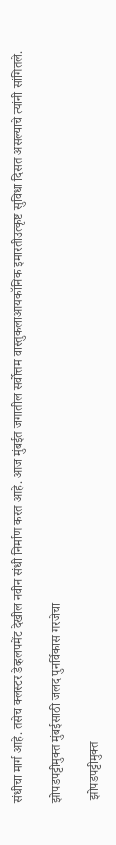संधीचा मार्ग आहे. तसेच क्लस्टर डेव्हलपमेंट देखील नवीन संधी निर्माण करत आहे. आज मुंबईत जगातील सर्वोत्तम वास्तुकलाआयकॉनिक इमारतीउत्कृष्ट सुविधा दिसत असल्याचे त्यांनी सांगितले.

झोपडपट्टीमुक्त मुंबईसाठी जलद पुनर्विकास गरजेचा

 झोपडपट्टीमुक्त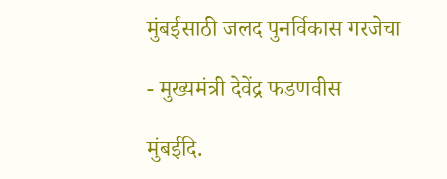मुंबईसाठी जलद पुनर्विकास गरजेचा

- मुख्यमंत्री देवेंद्र फडणवीस

मुंबईदि.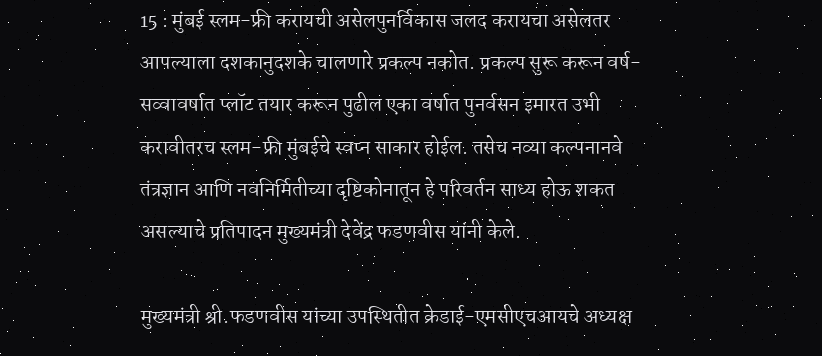15 : मुंबई स्लम-फ्री करायची असेलपुनर्विकास जलद करायचा असेलतर आपल्याला दशकानुदशके चालणारे प्रकल्प नकोत. प्रकल्प सुरू करून वर्ष-सव्वावर्षात प्लॉट तयार करून पुढील एका वर्षात पुनर्वसन इमारत उभी करावीतरच स्लम-फ्री मुंबईचे स्वप्न साकार होईल. तसेच नव्या कल्पनानवे तंत्रज्ञान आणि नवनिर्मितीच्या दृष्टिकोनातून हे परिवर्तन साध्य होऊ शकत असल्याचे प्रतिपादन मुख्यमंत्री देवेंद्र फडणवीस यांनी केले.

मुख्यमंत्री श्री.फडणवीस यांच्या उपस्थितीत क्रेडाई-एमसीएचआयचे अध्यक्ष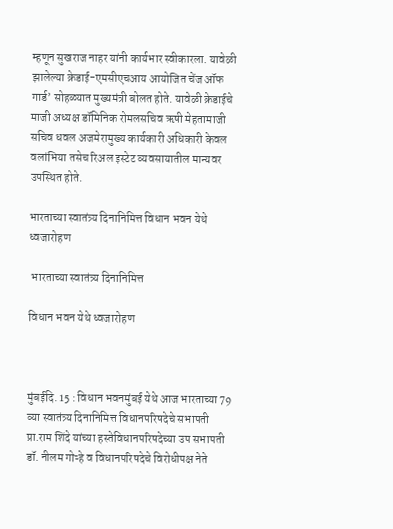म्हणून सुखराज नाहर यांनी कार्यभार स्वीकारला. यावेळी झालेल्या क्रेडाई-एमसीएचआय आयोजित चेंज ऑफ गार्ड’ सोहळ्यात मुख्यमंत्री बोलत होते. यावेळी क्रेडाईचे माजी अध्यक्ष डॉमिनिक रोमलसचिव ऋषी मेहतामाजी सचिव धवल अजमेरामुख्य कार्यकारी अधिकारी केवल वलांभिया तसेच रिअल इस्टेट व्यवसायातील मान्यवर उपस्थित होते.

भारताच्या स्वातंत्र्य दिनानिमित्त विधान भवन येथे ध्वजारोहण

 भारताच्या स्वातंत्र्य दिनानिमित्त

विधान भवन येथे ध्वजारोहण



मुंबईदि. 15 : विधान भवनमुंबई येथे आज भारताच्या 79 व्या स्वातंत्र्य दिनानिमित्त विधानपरिषदेचे सभापती प्रा.राम शिंदे यांच्या हस्तेविधानपरिषदेच्या उप सभापती डॉ. नीलम गोऱ्हे व विधानपरिषदेचे विरोधीपक्ष नेते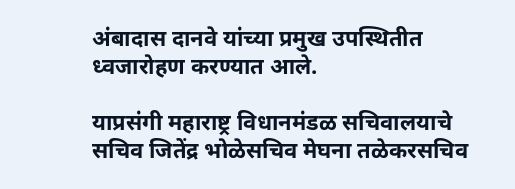अंबादास दानवे यांच्या प्रमुख उपस्थितीत ध्वजारोहण करण्यात आले.

याप्रसंगी महाराष्ट्र विधानमंडळ सचिवालयाचे सचिव जितेंद्र भोळेसचिव मेघना तळेकरसचिव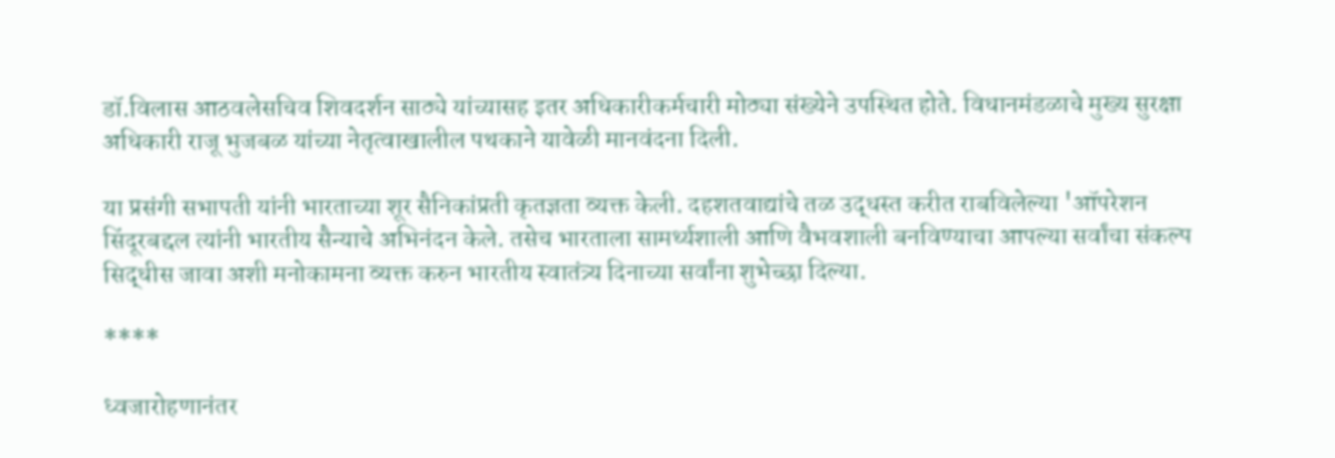डॉ.विलास आठवलेसचिव शिवदर्शन साठ्ये यांच्यासह इतर अधिकारीकर्मचारी मोठ्या संख्येने उपस्थित होते. विधानमंडळाचे मुख्य सुरक्षा अधिकारी राजू भुजबळ यांच्या नेतृत्वाखालील पथकाने यावेळी मानवंदना दिली.

या प्रसंगी सभापती यांनी भारताच्या शूर सैनिकांप्रती कृतज्ञता व्यक्त केली. दहशतवाद्यांचे तळ उद्धस्त करीत राबविलेल्या 'ऑपरेशन सिंदूरबद्दल त्यांनी भारतीय सैन्याचे अभिनंदन केले. तसेच भारताला सामर्थ्यशाली आणि वैभवशाली बनविण्याचा आपल्या सर्वांचा संकल्प सिद्धीस जावा अशी मनोकामना व्यक्त करुन भारतीय स्वातंत्र्य दिनाच्या सर्वांना शुभेच्छा दिल्या.

****

ध्वजारोहणानंतर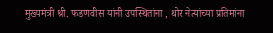मुख्यमंत्री श्री. फडणवीस यांनी उपस्थितांना , थोर नेत्यांच्या प्रतिमांना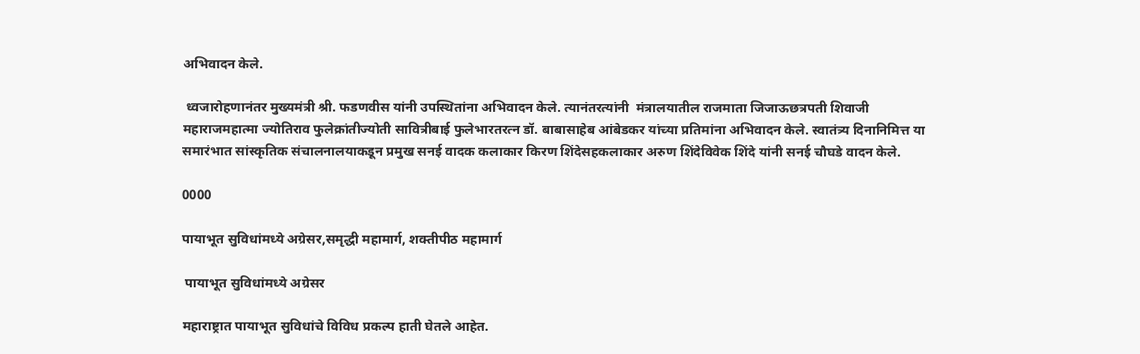अभिवादन केले.

 ध्वजारोहणानंतर मुख्यमंत्री श्री. फडणवीस यांनी उपस्थितांना अभिवादन केले. त्यानंतरत्यांनी  मंत्रालयातील राजमाता जिजाऊछत्रपती शिवाजी महाराजमहात्मा ज्योतिराव फुलेक्रांतीज्योती सावित्रीबाई फुलेभारतरत्न डॉ. बाबासाहेब आंबेडकर यांच्या प्रतिमांना अभिवादन केले. स्वातंत्र्य दिनानिमित्त या समारंभात सांस्कृतिक संचालनालयाकडून प्रमुख सनई वादक कलाकार किरण शिंदेसहकलाकार अरुण शिंदेविवेक शिंदे यांनी सनई चौघडे वादन केले.

0000

पायाभूत सुविधांमध्ये अग्रेसर,समृद्धी महामार्ग, शक्तीपीठ महामार्ग

 पायाभूत सुविधांमध्ये अग्रेसर

महाराष्ट्रात पायाभूत सुविधांचे विविध प्रकल्प हाती घेतले आहेत.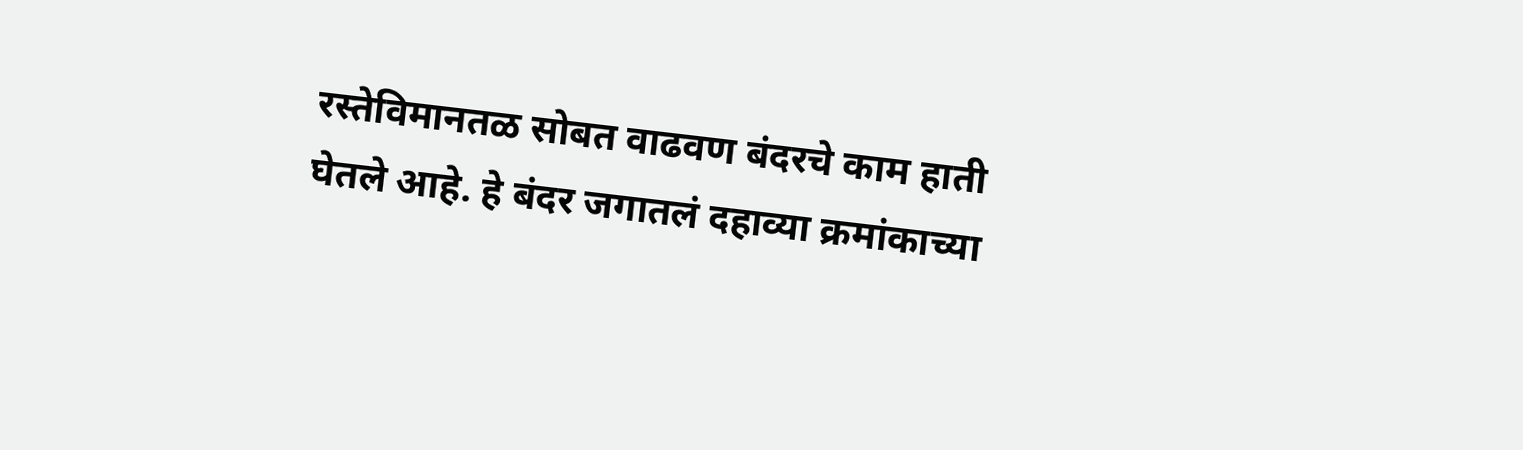रस्तेविमानतळ सोबत वाढवण बंदरचे काम हाती घेतले आहे. हे बंदर जगातलं दहाव्या क्रमांकाच्या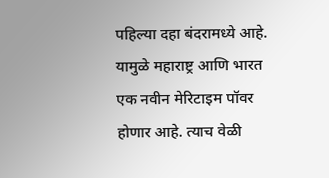पहिल्या दहा बंदरामध्ये आहे.  यामुळे महाराष्ट्र आणि भारत एक नवीन मेरिटाइम पॉवर होणार आहे. त्याच वेळी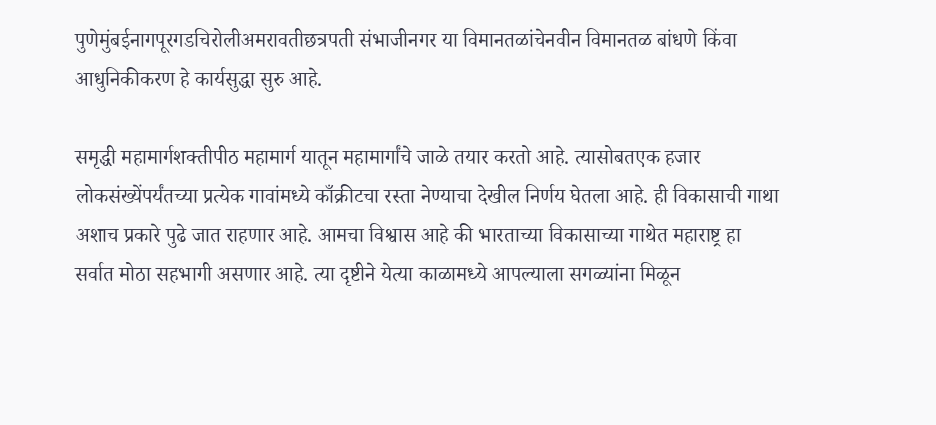पुणेमुंबईनागपूरगडचिरोलीअमरावतीछत्रपती संभाजीनगर या विमानतळांचेनवीन विमानतळ बांधणे किंवा आधुनिकीकरण हे कार्यसुद्धा सुरु आहे.

समृद्धी महामार्गशक्तीपीठ महामार्ग यातून महामार्गांचे जाळे तयार करतो आहे. त्यासोबतएक हजार लोकसंख्येंपर्यंतच्या प्रत्येक गावांमध्ये काँक्रीटचा रस्ता नेण्याचा देखील निर्णय घेतला आहे. ही विकासाची गाथा अशाच प्रकारे पुढे जात राहणार आहे. आमचा विश्वास आहे की भारताच्या विकासाच्या गाथेत महाराष्ट्र हा सर्वात मोठा सहभागी असणार आहे. त्या दृष्टीने येत्या काळामध्ये आपल्याला सगळ्यांना मिळून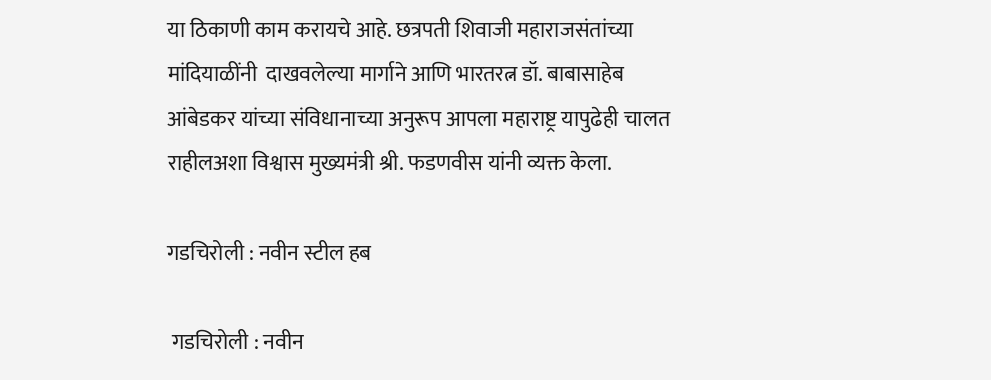या ठिकाणी काम करायचे आहे. छत्रपती शिवाजी महाराजसंतांच्या मांदियाळींनी  दाखवलेल्या मार्गाने आणि भारतरत्न डॉ. बाबासाहेब आंबेडकर यांच्या संविधानाच्या अनुरूप आपला महाराष्ट्र यापुढेही चालत राहीलअशा विश्वास मुख्यमंत्री श्री. फडणवीस यांनी व्यक्त केला.

गडचिरोली : नवीन स्टील हब

 गडचिरोली : नवीन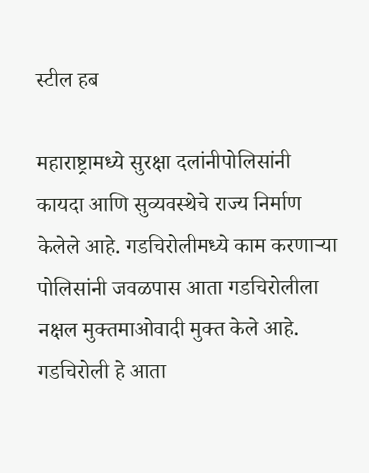स्टील हब

महाराष्ट्रामध्ये सुरक्षा दलांनीपोलिसांनी कायदा आणि सुव्यवस्थेचे राज्य निर्माण केलेले आहे. गडचिरोलीमध्ये काम करणाऱ्या पोलिसांनी जवळपास आता गडचिरोलीला नक्षल मुक्तमाओवादी मुक्त केले आहे. गडचिरोली हे आता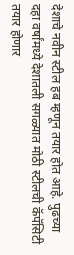देशाचे नवीन स्टील हब म्हणून तयार होत आहे. पुढच्या दहा वर्षांमध्ये देशातली सगळ्यात मोठी स्टीलची कॅपॅसिटी तयार होणार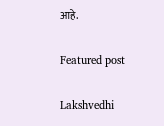आहे.

Featured post

Lakshvedhi